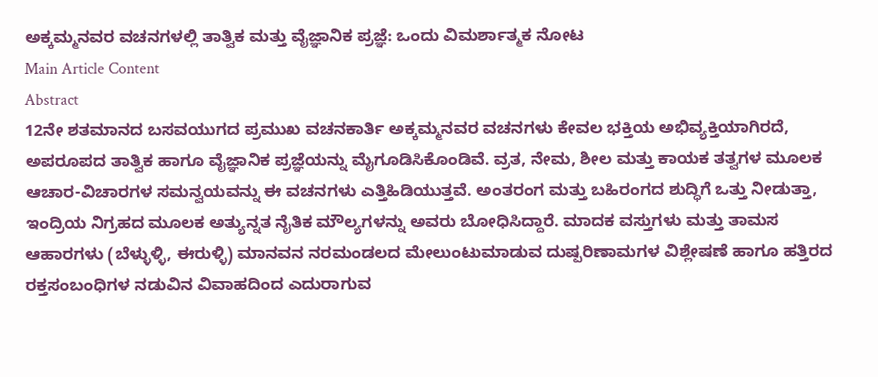ಅಕ್ಕಮ್ಮನವರ ವಚನಗಳಲ್ಲಿ ತಾತ್ವಿಕ ಮತ್ತು ವೈಜ್ಞಾನಿಕ ಪ್ರಜ್ಞೆ: ಒಂದು ವಿಮರ್ಶಾತ್ಮಕ ನೋಟ
Main Article Content
Abstract
12ನೇ ಶತಮಾನದ ಬಸವಯುಗದ ಪ್ರಮುಖ ವಚನಕಾರ್ತಿ ಅಕ್ಕಮ್ಮನವರ ವಚನಗಳು ಕೇವಲ ಭಕ್ತಿಯ ಅಭಿವ್ಯಕ್ತಿಯಾಗಿರದೆ, ಅಪರೂಪದ ತಾತ್ವಿಕ ಹಾಗೂ ವೈಜ್ಞಾನಿಕ ಪ್ರಜ್ಞೆಯನ್ನು ಮೈಗೂಡಿಸಿಕೊಂಡಿವೆ. ವ್ರತ, ನೇಮ, ಶೀಲ ಮತ್ತು ಕಾಯಕ ತತ್ವಗಳ ಮೂಲಕ ಆಚಾರ-ವಿಚಾರಗಳ ಸಮನ್ವಯವನ್ನು ಈ ವಚನಗಳು ಎತ್ತಿಹಿಡಿಯುತ್ತವೆ. ಅಂತರಂಗ ಮತ್ತು ಬಹಿರಂಗದ ಶುದ್ಧಿಗೆ ಒತ್ತು ನೀಡುತ್ತಾ, ಇಂದ್ರಿಯ ನಿಗ್ರಹದ ಮೂಲಕ ಅತ್ಯುನ್ನತ ನೈತಿಕ ಮೌಲ್ಯಗಳನ್ನು ಅವರು ಬೋಧಿಸಿದ್ದಾರೆ. ಮಾದಕ ವಸ್ತುಗಳು ಮತ್ತು ತಾಮಸ ಆಹಾರಗಳು (ಬೆಳ್ಳುಳ್ಳಿ, ಈರುಳ್ಳಿ) ಮಾನವನ ನರಮಂಡಲದ ಮೇಲುಂಟುಮಾಡುವ ದುಷ್ಪರಿಣಾಮಗಳ ವಿಶ್ಲೇಷಣೆ ಹಾಗೂ ಹತ್ತಿರದ ರಕ್ತಸಂಬಂಧಿಗಳ ನಡುವಿನ ವಿವಾಹದಿಂದ ಎದುರಾಗುವ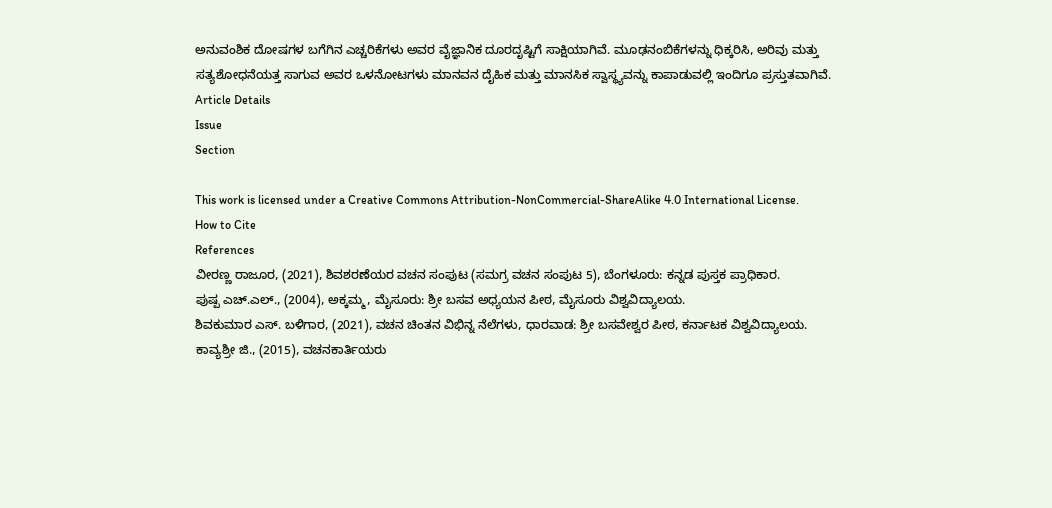ಅನುವಂಶಿಕ ದೋಷಗಳ ಬಗೆಗಿನ ಎಚ್ಚರಿಕೆಗಳು ಅವರ ವೈಜ್ಞಾನಿಕ ದೂರದೃಷ್ಟಿಗೆ ಸಾಕ್ಷಿಯಾಗಿವೆ. ಮೂಢನಂಬಿಕೆಗಳನ್ನು ಧಿಕ್ಕರಿಸಿ, ಅರಿವು ಮತ್ತು ಸತ್ಯಶೋಧನೆಯತ್ತ ಸಾಗುವ ಅವರ ಒಳನೋಟಗಳು ಮಾನವನ ದೈಹಿಕ ಮತ್ತು ಮಾನಸಿಕ ಸ್ವಾಸ್ಥ್ಯವನ್ನು ಕಾಪಾಡುವಲ್ಲಿ ಇಂದಿಗೂ ಪ್ರಸ್ತುತವಾಗಿವೆ.
Article Details
Issue
Section

This work is licensed under a Creative Commons Attribution-NonCommercial-ShareAlike 4.0 International License.
How to Cite
References
ವೀರಣ್ಣ ರಾಜೂರ, (2021), ಶಿವಶರಣೆಯರ ವಚನ ಸಂಪುಟ (ಸಮಗ್ರ ವಚನ ಸಂಪುಟ 5), ಬೆಂಗಳೂರು: ಕನ್ನಡ ಪುಸ್ತಕ ಪ್ರಾಧಿಕಾರ.
ಪುಷ್ಪ ಎಚ್.ಎಲ್., (2004), ಅಕ್ಕಮ್ಮ, ಮೈಸೂರು: ಶ್ರೀ ಬಸವ ಅಧ್ಯಯನ ಪೀಠ, ಮೈಸೂರು ವಿಶ್ವವಿದ್ಯಾಲಯ.
ಶಿವಕುಮಾರ ಎಸ್. ಬಳಿಗಾರ, (2021), ವಚನ ಚಿಂತನ ವಿಭಿನ್ನ ನೆಲೆಗಳು, ಧಾರವಾಡ: ಶ್ರೀ ಬಸವೇಶ್ವರ ಪೀಠ, ಕರ್ನಾಟಕ ವಿಶ್ವವಿದ್ಯಾಲಯ.
ಕಾವ್ಯಶ್ರೀ ಜಿ., (2015), ವಚನಕಾರ್ತಿಯರು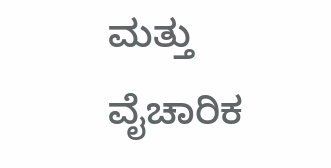ಮತ್ತು ವೈಚಾರಿಕ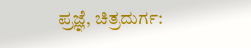ಪ್ರಜ್ಞೆ, ಚಿತ್ರದುರ್ಗ: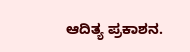ಆದಿತ್ಯ ಪ್ರಕಾಶನ.